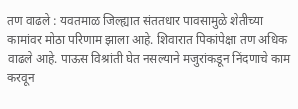तण वाढले : यवतमाळ जिल्ह्यात संततधार पावसामुळे शेतीच्या कामांवर मोठा परिणाम झाला आहे. शिवारात पिकांपेक्षा तण अधिक वाढले आहे. पाऊस विश्रांती घेत नसल्याने मजुरांकडून निंदणाचे काम करवून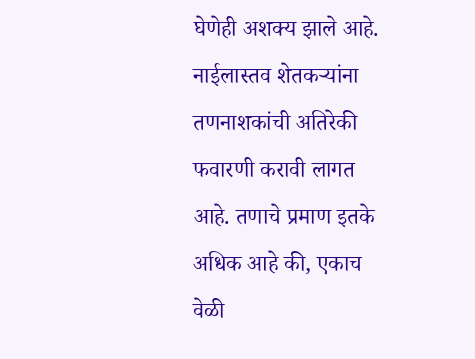घेणेही अशक्य झाले आहे. नाईलास्तव शेतकऱ्यांना तणनाशकांची अतिरेकी फवारणी करावी लागत आहे. तणाचे प्रमाण इतके अधिक आहे की, एकाच वेळी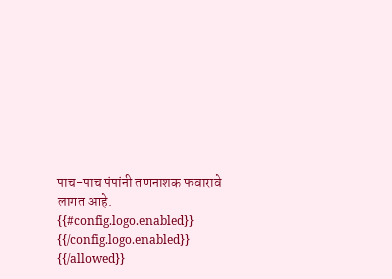पाच-पाच पंपांनी तणनाशक फवारावे लागत आहे.
{{#config.logo.enabled}} {{/config.logo.enabled}}
{{/allowed}}